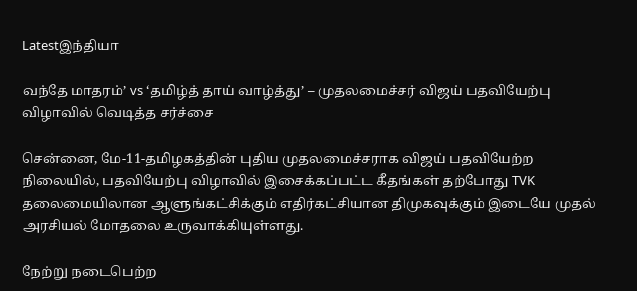Latestஇந்தியா

வந்தே மாதரம்’ vs ‘தமிழ்த் தாய் வாழ்த்து’ – முதலமைச்சர் விஜய் பதவியேற்பு விழாவில் வெடித்த சர்ச்சை

சென்னை, மே-11-தமிழகத்தின் புதிய முதலமைச்சராக விஜய் பதவியேற்ற நிலையில், பதவியேற்பு விழாவில் இசைக்கப்பட்ட கீதங்கள் தற்போது TVK தலைமையிலான ஆளுங்கட்சிக்கும் எதிர்கட்சியான திமுகவுக்கும் இடையே முதல் அரசியல் மோதலை உருவாக்கியுள்ளது.

நேற்று நடைபெற்ற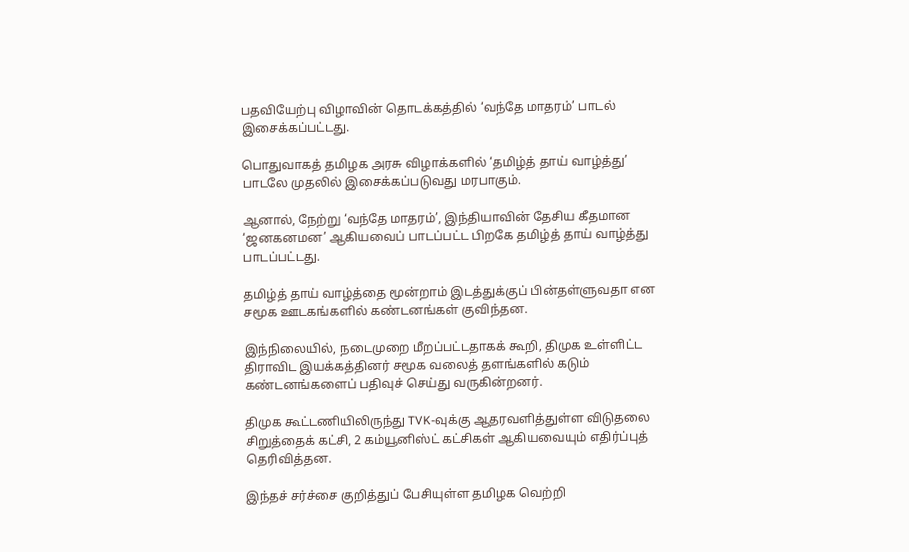பதவியேற்பு விழாவின் தொடக்கத்தில் ‘வந்தே மாதரம்’ பாடல் இசைக்கப்பட்டது.

பொதுவாகத் தமிழக அரசு விழாக்களில் ‘தமிழ்த் தாய் வாழ்த்து’ பாடலே முதலில் இசைக்கப்படுவது மரபாகும்.

ஆனால், நேற்று ‘வந்தே மாதரம்’, இந்தியாவின் தேசிய கீதமான ‘ஜனகனமன’ ஆகியவைப் பாடப்பட்ட பிறகே தமிழ்த் தாய் வாழ்த்து பாடப்பட்டது.

தமிழ்த் தாய் வாழ்த்தை மூன்றாம் இடத்துக்குப் பின்தள்ளுவதா என சமூக ஊடகங்களில் கண்டனங்கள் குவிந்தன.

இந்நிலையில், நடைமுறை மீறப்பட்டதாகக் கூறி, திமுக உள்ளிட்ட திராவிட இயக்கத்தினர் சமூக வலைத் தளங்களில் கடும் கண்டனங்களைப் பதிவுச் செய்து வருகின்றனர்.

திமுக கூட்டணியிலிருந்து TVK-வுக்கு ஆதரவளித்துள்ள விடுதலை சிறுத்தைக் கட்சி, 2 கம்யூனிஸ்ட் கட்சிகள் ஆகியவையும் எதிர்ப்புத் தெரிவித்தன.

இந்தச் சர்ச்சை குறித்துப் பேசியுள்ள தமிழக வெற்றி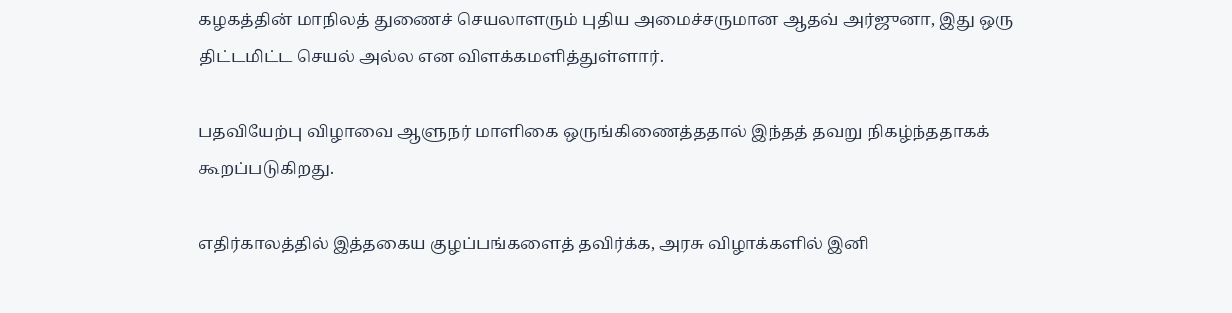கழகத்தின் மாநிலத் துணைச் செயலாளரும் புதிய அமைச்சருமான ஆதவ் அர்ஜுனா, இது ஒரு திட்டமிட்ட செயல் அல்ல என விளக்கமளித்துள்ளார்.

பதவியேற்பு விழாவை ஆளுநர் மாளிகை ஒருங்கிணைத்ததால் இந்தத் தவறு நிகழ்ந்ததாகக் கூறப்படுகிறது.

எதிர்காலத்தில் இத்தகைய குழப்பங்களைத் தவிர்க்க, அரசு விழாக்களில் இனி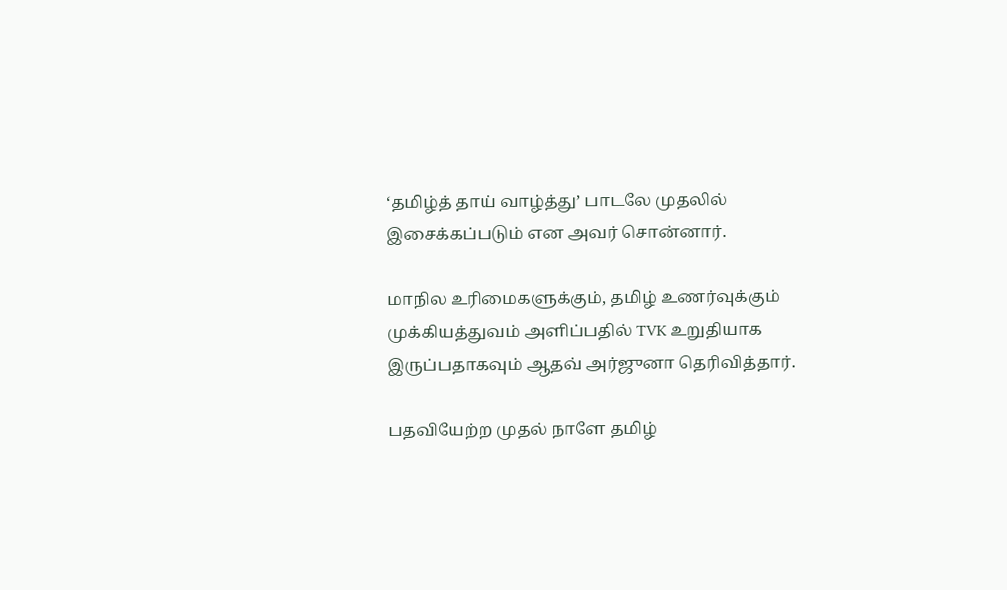‘தமிழ்த் தாய் வாழ்த்து’ பாடலே முதலில் இசைக்கப்படும் என அவர் சொன்னார்.

மாநில உரிமைகளுக்கும், தமிழ் உணர்வுக்கும் முக்கியத்துவம் அளிப்பதில் TVK உறுதியாக இருப்பதாகவும் ஆதவ் அர்ஜுனா தெரிவித்தார்.

பதவியேற்ற முதல் நாளே தமிழ்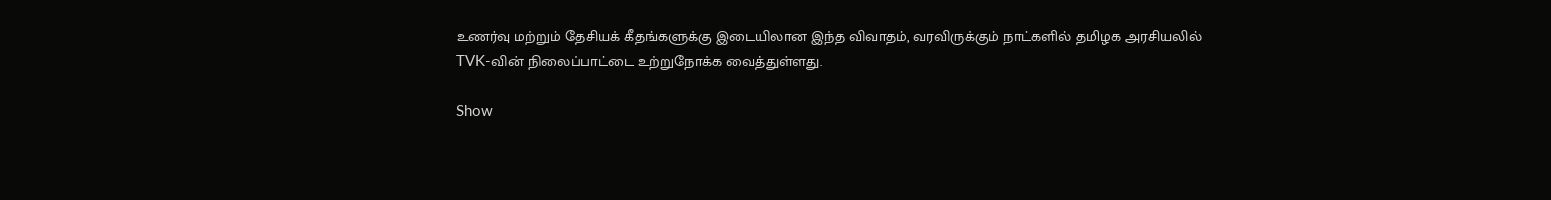உணர்வு மற்றும் தேசியக் கீதங்களுக்கு இடையிலான இந்த விவாதம், வரவிருக்கும் நாட்களில் தமிழக அரசியலில் TVK-வின் நிலைப்பாட்டை உற்றுநோக்க வைத்துள்ளது.

Show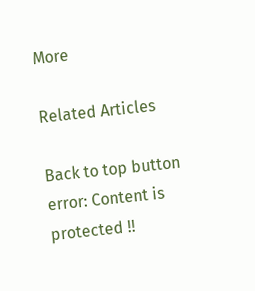More

Related Articles

Back to top button
error: Content is protected !!